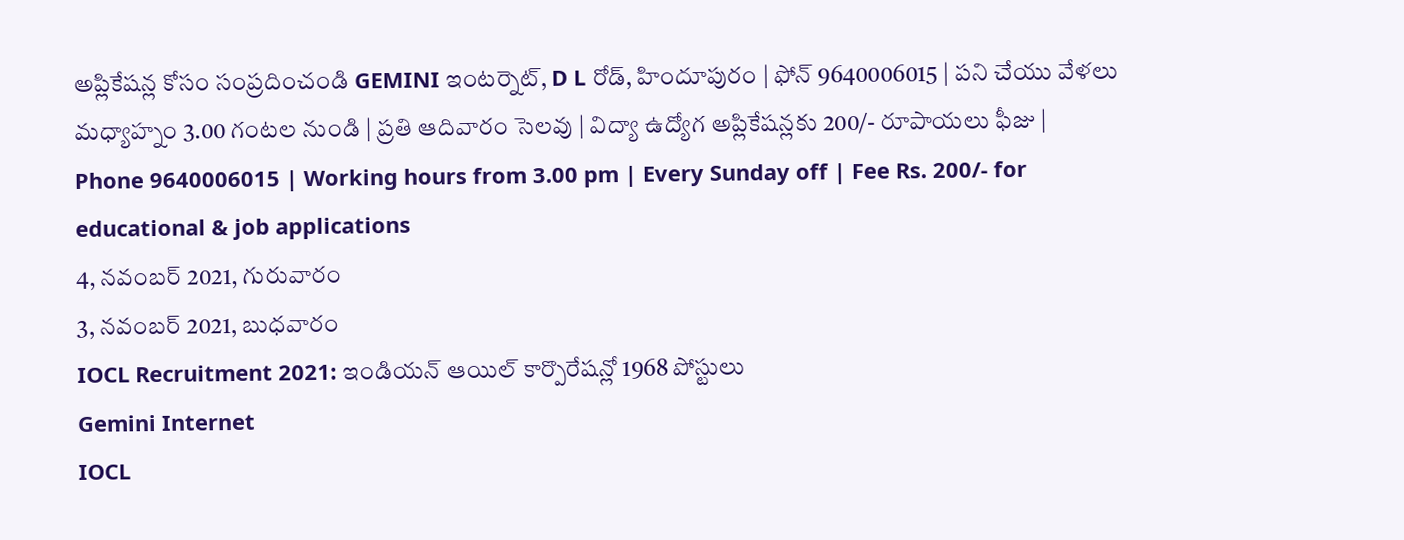అప్లికేషన్ల కోసం సంప్రదించండి GEMINI ఇంటర్నెట్, D L రోడ్, హిందూపురం | ఫోన్ 9640006015 | పని చేయు వేళలు మధ్యాహ్నం 3.00 గంటల నుండి | ప్రతి ఆదివారం సెలవు | విద్యా ఉద్యోగ అప్లికేషన్లకు 200/- రూపాయలు ఫీజు | Phone 9640006015 | Working hours from 3.00 pm | Every Sunday off | Fee Rs. 200/- for educational & job applications
4, నవంబర్ 2021, గురువారం
3, నవంబర్ 2021, బుధవారం
IOCL Recruitment 2021: ఇండియన్ ఆయిల్ కార్పొరేషన్లో 1968 పోస్టులు
Gemini Internet
IOCL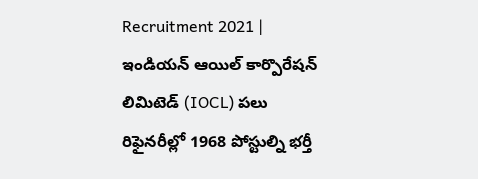Recruitment 2021 | ఇండియన్ ఆయిల్ కార్పొరేషన్ లిమిటెడ్ (IOCL) పలు రిఫైనరీల్లో 1968 పోస్టుల్ని భర్తీ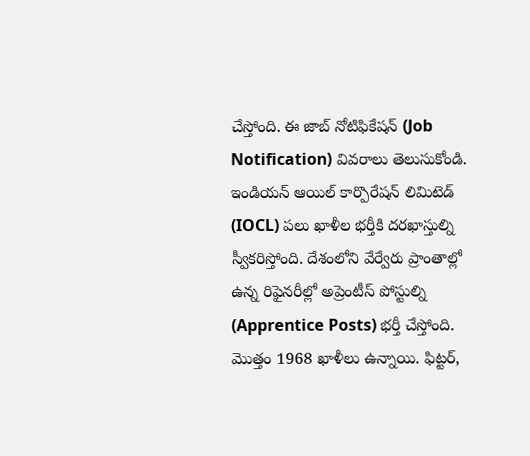చేస్తోంది. ఈ జాబ్ నోటిఫికేషన్ (Job Notification) వివరాలు తెలుసుకోండి.
ఇండియన్ ఆయిల్ కార్పొరేషన్ లిమిటెడ్ (IOCL) పలు ఖాళీల భర్తీకి దరఖాస్తుల్ని స్వీకరిస్తోంది. దేశంలోని వేర్వేరు ప్రాంతాల్లో ఉన్న రిఫైనరీల్లో అప్రెంటీస్ పోస్టుల్ని (Apprentice Posts) భర్తీ చేస్తోంది. మొత్తం 1968 ఖాళీలు ఉన్నాయి. ఫిట్టర్,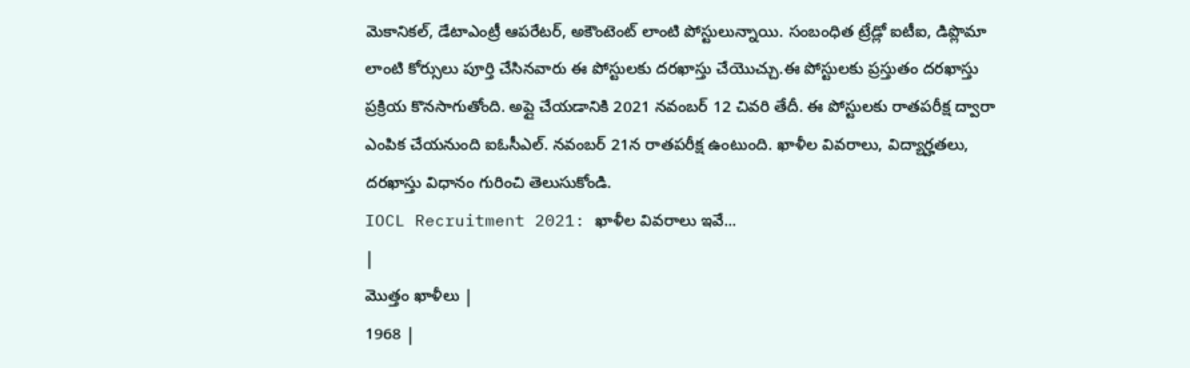మెకానికల్, డేటాఎంట్రీ ఆపరేటర్, అకౌంటెంట్ లాంటి పోస్టులున్నాయి. సంబంధిత ట్రేడ్లో ఐటీఐ, డిప్లొమా లాంటి కోర్సులు పూర్తి చేసినవారు ఈ పోస్టులకు దరఖాస్తు చేయొచ్చు.ఈ పోస్టులకు ప్రస్తుతం దరఖాస్తు ప్రక్రియ కొనసాగుతోంది. అప్లై చేయడానికి 2021 నవంబర్ 12 చివరి తేదీ. ఈ పోస్టులకు రాతపరీక్ష ద్వారా ఎంపిక చేయనుంది ఐఓసీఎల్. నవంబర్ 21న రాతపరీక్ష ఉంటుంది. ఖాళీల వివరాలు, విద్యార్హతలు, దరఖాస్తు విధానం గురించి తెలుసుకోండి.
IOCL Recruitment 2021: ఖాళీల వివరాలు ఇవే...
|
మొత్తం ఖాళీలు |
1968 |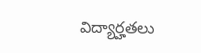విద్యార్హతలు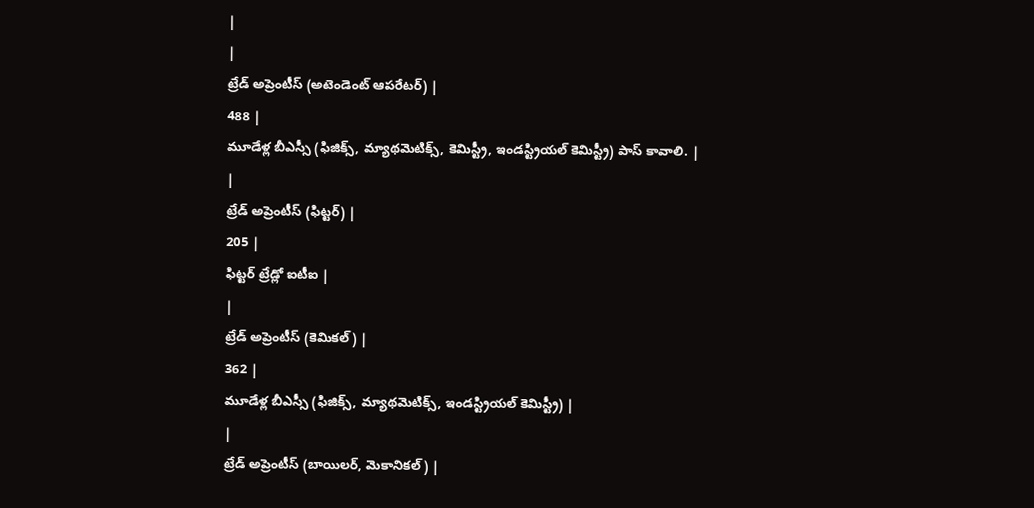|
|
ట్రేడ్ అప్రెంటీస్ (అటెండెంట్ ఆపరేటర్) |
488 |
మూడేళ్ల బీఎస్సీ (ఫిజిక్స్, మ్యాథమెటిక్స్, కెమిస్ట్రీ, ఇండస్ట్రియల్ కెమిస్ట్రీ) పాస్ కావాలి. |
|
ట్రేడ్ అప్రెంటీస్ (ఫిట్టర్) |
205 |
ఫిట్టర్ ట్రేడ్లో ఐటీఐ |
|
ట్రేడ్ అప్రెంటీస్ (కెమికల్) |
362 |
మూడేళ్ల బీఎస్సీ (ఫిజిక్స్, మ్యాథమెటిక్స్, ఇండస్ట్రియల్ కెమిస్ట్రీ) |
|
ట్రేడ్ అప్రెంటీస్ (బాయిలర్, మెకానికల్) |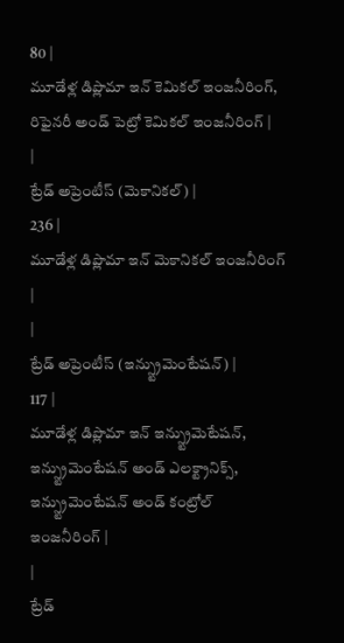80 |
మూడేళ్ల డిప్లొమా ఇన్ కెమికల్ ఇంజనీరింగ్, రిఫైనరీ అండ్ పెట్రో కెమికల్ ఇంజనీరింగ్ |
|
ట్రేడ్ అప్రెంటీస్ (మెకానికల్) |
236 |
మూడేళ్ల డిప్లొమా ఇన్ మెకానికల్ ఇంజనీరింగ్ |
|
ట్రేడ్ అప్రెంటీస్ (ఇన్స్ట్రుమెంటేషన్) |
117 |
మూడేళ్ల డిప్లొమా ఇన్ ఇన్స్ట్రుమెటేషన్, ఇన్స్ట్రుమెంటేషన్ అండ్ ఎలక్ట్రానిక్స్, ఇన్స్ట్రుమెంటేషన్ అండ్ కంట్రోల్ ఇంజనీరింగ్ |
|
ట్రేడ్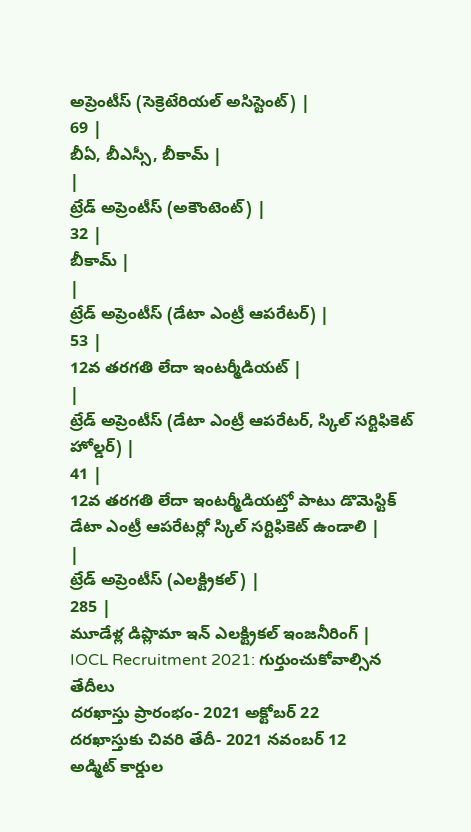అప్రెంటీస్ (సెక్రెటేరియల్ అసిస్టెంట్) |
69 |
బీఏ, బీఎస్సీ, బీకామ్ |
|
ట్రేడ్ అప్రెంటీస్ (అకౌంటెంట్) |
32 |
బీకామ్ |
|
ట్రేడ్ అప్రెంటీస్ (డేటా ఎంట్రీ ఆపరేటర్) |
53 |
12వ తరగతి లేదా ఇంటర్మీడియట్ |
|
ట్రేడ్ అప్రెంటీస్ (డేటా ఎంట్రీ ఆపరేటర్, స్కిల్ సర్టిఫికెట్ హోల్డర్) |
41 |
12వ తరగతి లేదా ఇంటర్మీడియట్తో పాటు డొమెస్టిక్ డేటా ఎంట్రీ ఆపరేటర్లో స్కిల్ సర్టిఫికెట్ ఉండాలి |
|
ట్రేడ్ అప్రెంటీస్ (ఎలక్ట్రికల్) |
285 |
మూడేళ్ల డిప్లొమా ఇన్ ఎలక్ట్రికల్ ఇంజనీరింగ్ |
IOCL Recruitment 2021: గుర్తుంచుకోవాల్సిన తేదీలు
దరఖాస్తు ప్రారంభం- 2021 అక్టోబర్ 22
దరఖాస్తుకు చివరి తేదీ- 2021 నవంబర్ 12
అడ్మిట్ కార్డుల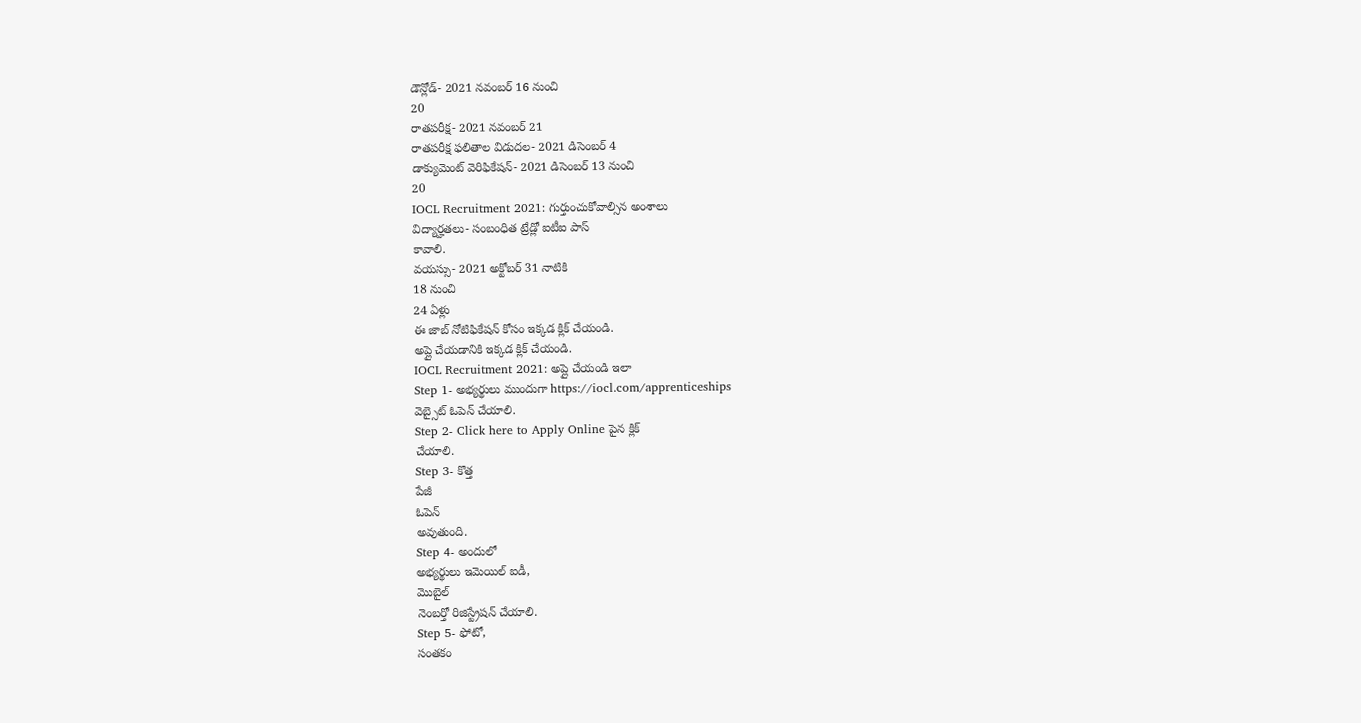డౌన్లోడ్- 2021 నవంబర్ 16 నుంచి
20
రాతపరీక్ష- 2021 నవంబర్ 21
రాతపరీక్ష ఫలితాల విడుదల- 2021 డిసెంబర్ 4
డాక్యుమెంట్ వెరిఫికేషన్- 2021 డిసెంబర్ 13 నుంచి
20
IOCL Recruitment 2021: గుర్తుంచుకోవాల్సిన అంశాలు
విద్యార్హతలు- సంబంధిత ట్రేడ్లో ఐటీఐ పాస్
కావాలి.
వయస్సు- 2021 అక్టోబర్ 31 నాటికి
18 నుంచి
24 ఏళ్లు
ఈ జాబ్ నోటిఫికేషన్ కోసం ఇక్కడ క్లిక్ చేయండి.
అప్లై చేయడానికి ఇక్కడ క్లిక్ చేయండి.
IOCL Recruitment 2021: అప్లై చేయండి ఇలా
Step 1- అభ్యర్థులు ముందుగా https://iocl.com/apprenticeships
వెబ్సైట్ ఓపెన్ చేయాలి.
Step 2- Click here to Apply Online పైన క్లిక్
చేయాలి.
Step 3- కొత్త
పేజీ
ఓపెన్
అవుతుంది.
Step 4- అందులో
అభ్యర్థులు ఇమెయిల్ ఐడీ,
మొబైల్
నెంబర్తో రిజిస్ట్రేషన్ చేయాలి.
Step 5- ఫోటో,
సంతకం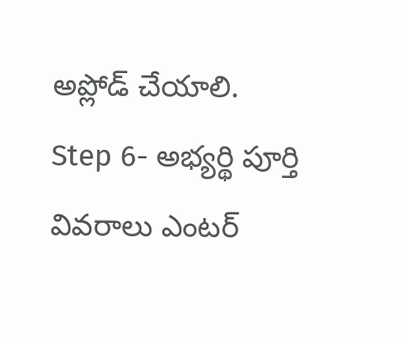అప్లోడ్ చేయాలి.
Step 6- అభ్యర్థి పూర్తి
వివరాలు ఎంటర్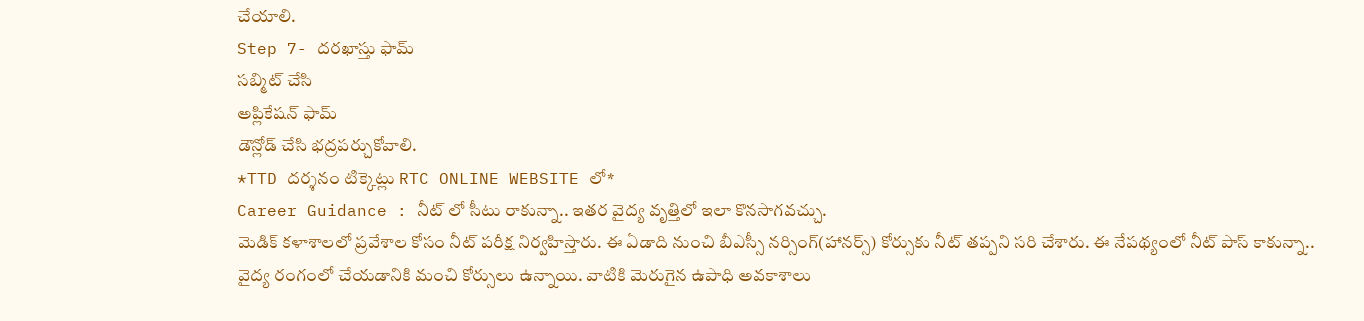చేయాలి.
Step 7- దరఖాస్తు ఫామ్
సబ్మిట్ చేసి
అప్లికేషన్ ఫామ్
డౌన్లోడ్ చేసి భద్రపర్చుకోవాలి.
*TTD దర్శనం టిక్కెట్లు RTC ONLINE WEBSITE లో*
Career Guidance : నీట్ లో సీటు రాకున్నా.. ఇతర వైద్య వృత్తిలో ఇలా కొనసాగవచ్చు.
మెడిక్ కళాశాలలో ప్రవేశాల కోసం నీట్ పరీక్ష నిర్వహిస్తారు. ఈ ఏడాది నుంచి బీఎస్సీ నర్సింగ్(హానర్స్) కోర్సుకు నీట్ తప్పని సరి చేశారు. ఈ నేపథ్యంలో నీట్ పాస్ కాకున్నా.. వైద్య రంగంలో చేయడానికి మంచి కోర్సులు ఉన్నాయి. వాటికి మెరుగైన ఉపాధి అవకాశాలు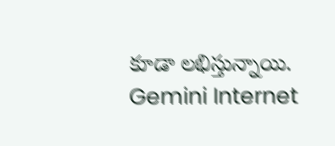కూడా లభిస్తున్నాయి.
Gemini Internet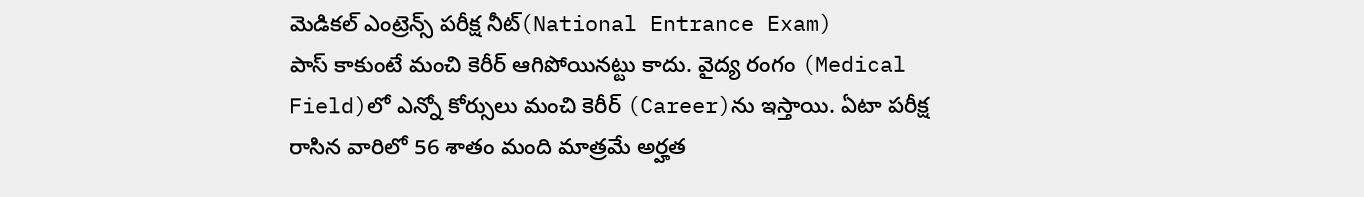మెడికల్ ఎంట్రెన్స్ పరీక్ష నీట్(National Entrance Exam)
పాస్ కాకుంటే మంచి కెరీర్ ఆగిపోయినట్టు కాదు. వైద్య రంగం (Medical
Field)లో ఎన్నో కోర్సులు మంచి కెరీర్ (Career)ను ఇస్తాయి. ఏటా పరీక్ష
రాసిన వారిలో 56 శాతం మంది మాత్రమే అర్హత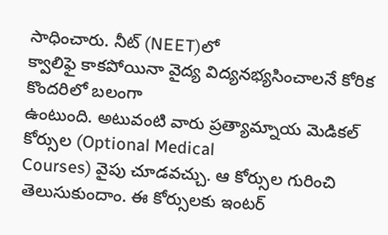సాధించారు. నీట్ (NEET)లో
క్వాలిఫై కాకపోయినా వైద్య విద్యనభ్యసించాలనే కోరిక కొందరిలో బలంగా
ఉంటుంది. అటువంటి వారు ప్రత్యామ్నాయ మెడికల్ కోర్సుల (Optional Medical
Courses) వైపు చూడవచ్చు. ఆ కోర్సుల గురించి తెలుసుకుందాం. ఈ కోర్సులకు ఇంటర్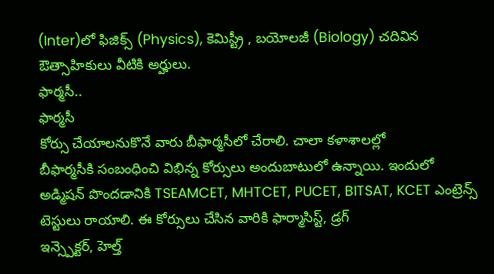(Inter)లో ఫిజిక్స్ (Physics), కెమిస్ట్రీ , బయోలజీ (Biology) చదివిన ఔత్సాహికులు వీటికి అర్హులు.
ఫార్మసీ..
ఫార్మసీ
కోర్సు చేయాలనుకొనే వారు బీఫార్మసీలో చేరాలి. చాలా కళాశాలల్లో
బీఫార్మసీకి సంబంధించి విభిన్న కోర్సులు అందుబాటులో ఉన్నాయి. ఇందులో
అడ్మిషన్ పొందడానికి TSEAMCET, MHTCET, PUCET, BITSAT, KCET ఎంట్రెన్స్
టెస్టులు రాయాలి. ఈ కోర్సులు చేసిన వారికి ఫార్మాసిస్ట్, డ్రగ్
ఇన్స్పెక్టర్, హెల్త్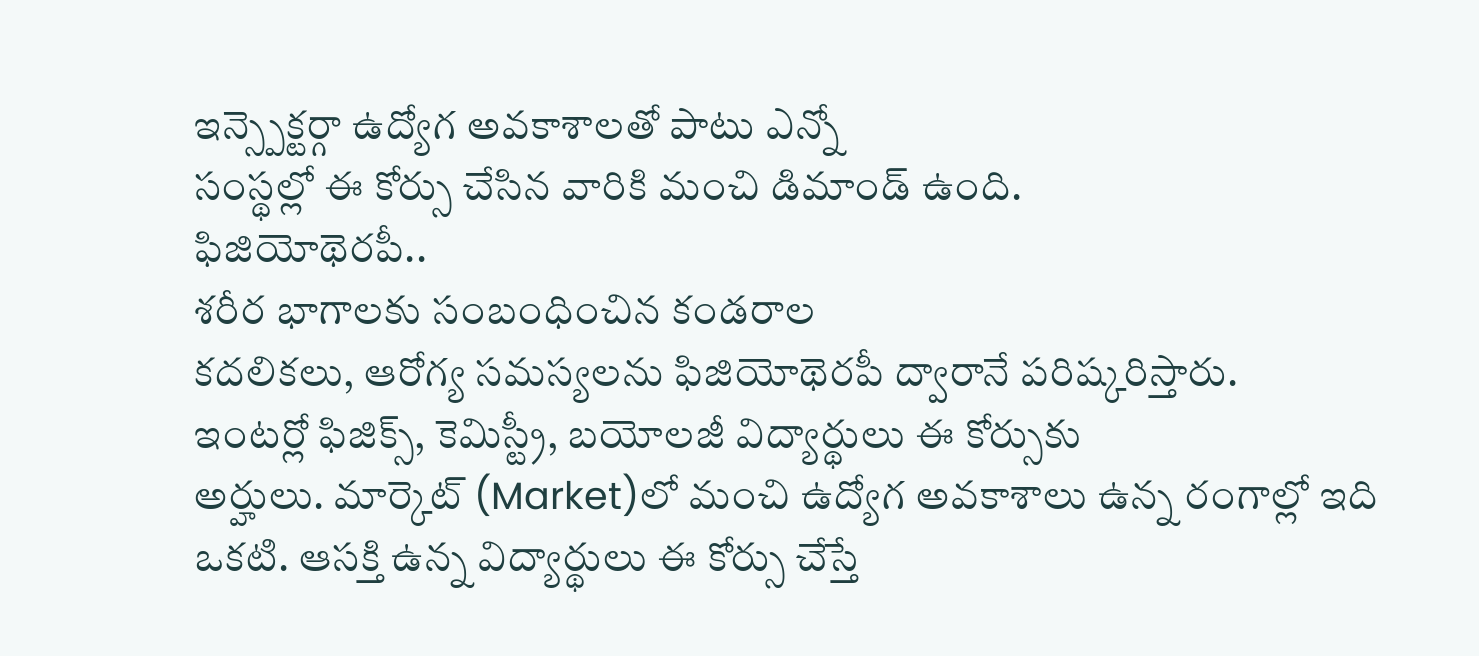ఇన్స్పెక్టర్గా ఉద్యోగ అవకాశాలతో పాటు ఎన్నో
సంస్థల్లో ఈ కోర్సు చేసిన వారికి మంచి డిమాండ్ ఉంది.
ఫిజియోథెరపీ..
శరీర భాగాలకు సంబంధించిన కండరాల
కదలికలు, ఆరోగ్య సమస్యలను ఫిజియోథెరపీ ద్వారానే పరిష్కరిస్తారు.
ఇంటర్లో ఫిజిక్స్, కెమిస్ట్రీ, బయోలజీ విద్యార్థులు ఈ కోర్సుకు
అర్హులు. మార్కెట్ (Market)లో మంచి ఉద్యోగ అవకాశాలు ఉన్న రంగాల్లో ఇది
ఒకటి. ఆసక్తి ఉన్న విద్యార్థులు ఈ కోర్సు చేస్తే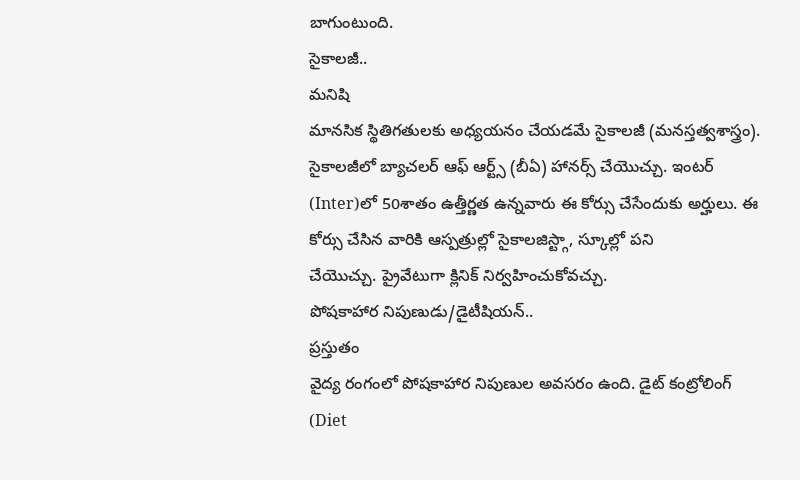బాగుంటుంది.
సైకాలజీ..
మనిషి
మానసిక స్థితిగతులకు అధ్యయనం చేయడమే సైకాలజీ (మనస్తత్వశాస్త్రం).
సైకాలజీలో బ్యాచలర్ ఆఫ్ ఆర్ట్స్ (బీఏ) హానర్స్ చేయొచ్చు. ఇంటర్
(Inter)లో 50శాతం ఉత్తీర్ణత ఉన్నవారు ఈ కోర్సు చేసేందుకు అర్హులు. ఈ
కోర్సు చేసిన వారికి ఆస్పత్రుల్లో సైకాలజిస్ట్గా, స్కూల్లో పని
చేయొచ్చు. ప్రైవేటుగా క్లినిక్ నిర్వహించుకోవచ్చు.
పోషకాహార నిపుణుడు/డైటీషియన్..
ప్రస్తుతం
వైద్య రంగంలో పోషకాహార నిపుణుల అవసరం ఉంది. డైట్ కంట్రోలింగ్ (Diet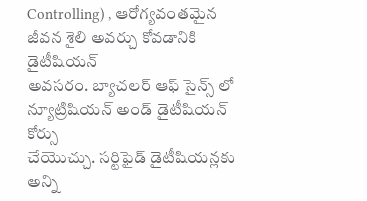Controlling) , ఆరోగ్యవంతమైన జీవన శైలి అవర్చు కోవడానికి డైటీషియన్
అవసరం. బ్యాచలర్ ఆఫ్ సైన్స్ లో న్యూట్రిషియన్ అండ్ డైటీషియన్ కోర్సు
చేయొచ్చు. సర్టిఫైడ్ డైటీషియన్లకు అన్ని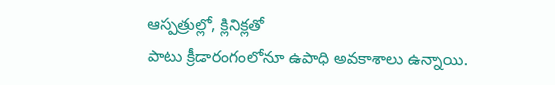ఆస్పత్రుల్లో, క్లినిక్లతో
పాటు క్రీడారంగంలోనూ ఉపాధి అవకాశాలు ఉన్నాయి.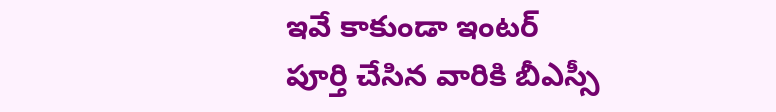ఇవే కాకుండా ఇంటర్
పూర్తి చేసిన వారికి బీఎస్సీ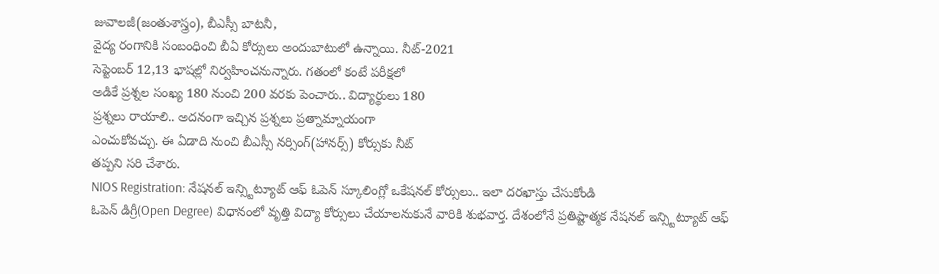జువాలజీ(జంతుశాస్త్రం), బీఎస్సీ బాటనీ,
వైద్య రంగానికి సంబంధించి బీఏ కోర్సులు అందుబాటులో ఉన్నాయి. నీట్-2021
సెప్టెంబర్ 12,13 భాషల్లో నిర్వహించనున్నారు. గతంలో కంటే పరీక్షలో
అడికే ప్రశ్నల సంఖ్య 180 నుంచి 200 వరకు పెంచారు.. విద్యార్థులు 180
ప్రశ్నలు రాయాలి.. అదనంగా ఇచ్చిన ప్రశ్నలు ప్రత్నామ్నాయంగా
ఎంచుకోవచ్చు. ఈ ఏడాది నుంచి బీఎస్సీ నర్సింగ్(హానర్స్) కోర్సుకు నీట్
తప్పని సరి చేశారు.
NIOS Registration: నేషనల్ ఇన్స్టిట్యూట్ ఆఫ్ ఓపెన్ స్కూలింగ్లో ఒకేషనల్ కోర్సులు.. ఇలా దరఖాస్తు చేసుకోండి
ఓపెన్ డిగ్రీ(Open Degree) విధానంలో వృత్తి విద్యా కోర్సులు చేయాలనుకునే వారికి శుభవార్త. దేశంలోనే ప్రతిష్టాత్మక నేషనల్ ఇన్స్టిట్యూట్ ఆఫ్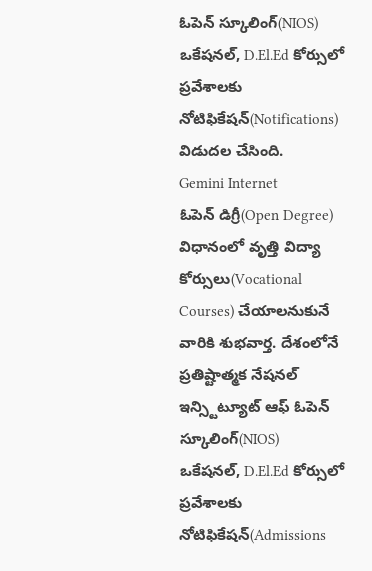ఓపెన్ స్కూలింగ్(NIOS) ఒకేషనల్, D.El.Ed కోర్సులో ప్రవేశాలకు నోటిఫికేషన్(Notifications) విడుదల చేసింది.
Gemini Internet
ఓపెన్ డిగ్రీ(Open Degree) విధానంలో వృత్తి విద్యా కోర్సులు(Vocational Courses) చేయాలనుకునే వారికి శుభవార్త. దేశంలోనే ప్రతిష్టాత్మక నేషనల్ ఇన్స్టిట్యూట్ ఆఫ్ ఓపెన్ స్కూలింగ్(NIOS)
ఒకేషనల్, D.El.Ed కోర్సులో ప్రవేశాలకు నోటిఫికేషన్(Admissions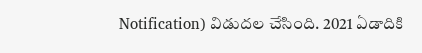Notification) విడుదల చేసింది. 2021 ఏడాదికి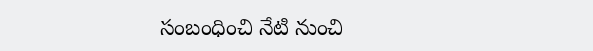సంబంధించి నేటి నుంచి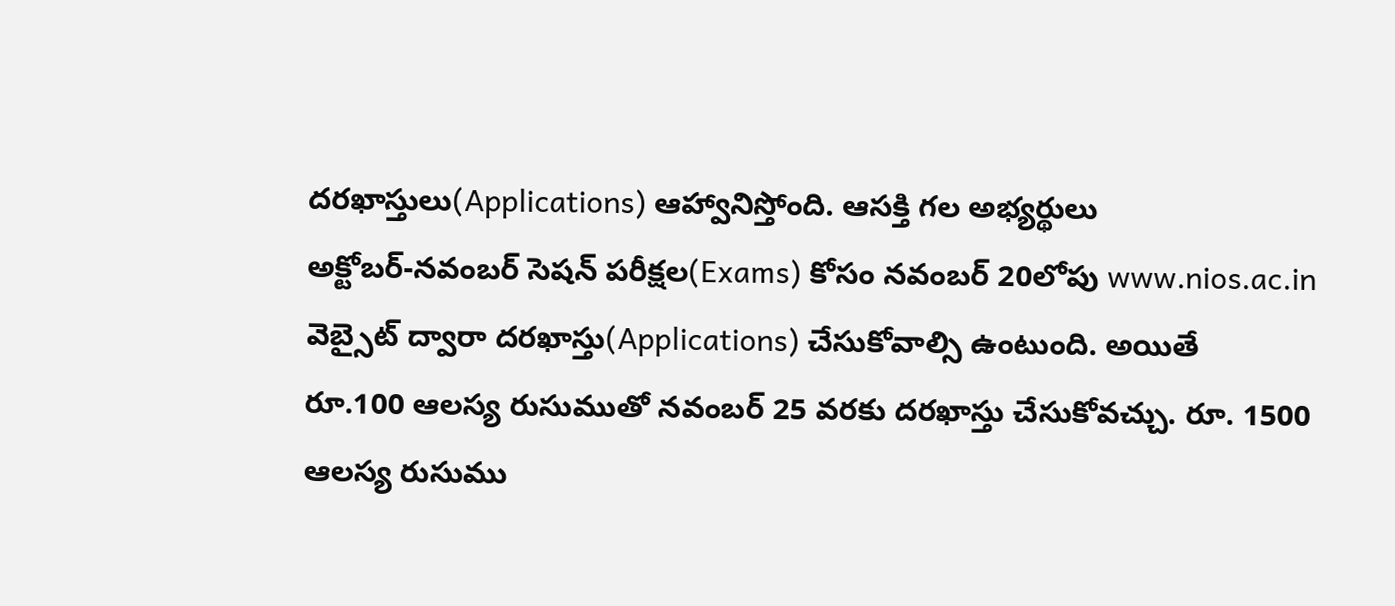దరఖాస్తులు(Applications) ఆహ్వానిస్తోంది. ఆసక్తి గల అభ్యర్థులు
అక్టోబర్-నవంబర్ సెషన్ పరీక్షల(Exams) కోసం నవంబర్ 20లోపు www.nios.ac.in
వెబ్సైట్ ద్వారా దరఖాస్తు(Applications) చేసుకోవాల్సి ఉంటుంది. అయితే
రూ.100 ఆలస్య రుసుముతో నవంబర్ 25 వరకు దరఖాస్తు చేసుకోవచ్చు. రూ. 1500
ఆలస్య రుసుము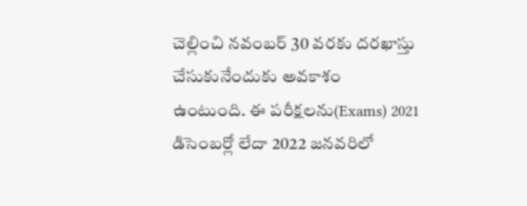చెల్లించి నవంబర్ 30 వరకు దరఖాస్తు చేసుకునేందుకు అవకాశం
ఉంటుంది. ఈ పరీక్షలను(Exams) 2021 డిసెంబర్లో లేదా 2022 జనవరిలో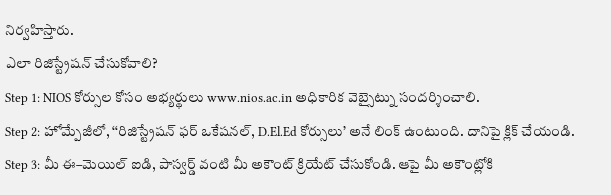నిర్వహిస్తారు.
ఎలా రిజిస్ట్రేషన్ చేసుకోవాలి?
Step 1: NIOS కోర్సుల కోసం అభ్యర్థులు www.nios.ac.in అధికారిక వెబ్సైట్ను సందర్శించాలి.
Step 2: హోమ్పేజీలో, ‘‘రిజిస్ట్రేషన్ ఫర్ ఒకేషనల్, D.El.Ed కోర్సులు’ అనే లింక్ ఉంటుంది. దానిపై క్లిక్ చేయండి.
Step 3: మీ ఈ–మెయిల్ ఐడి, పాస్వర్డ్ వంటి మీ అకౌంట్ క్రియేట్ చేసుకోండి. ఆపై మీ అకౌంట్లోకి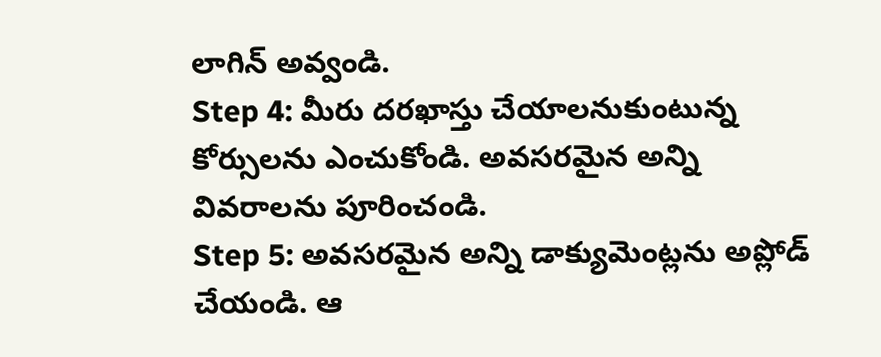లాగిన్ అవ్వండి.
Step 4: మీరు దరఖాస్తు చేయాలనుకుంటున్న కోర్సులను ఎంచుకోండి. అవసరమైన అన్ని వివరాలను పూరించండి.
Step 5: అవసరమైన అన్ని డాక్యుమెంట్లను అప్లోడ్ చేయండి. ఆ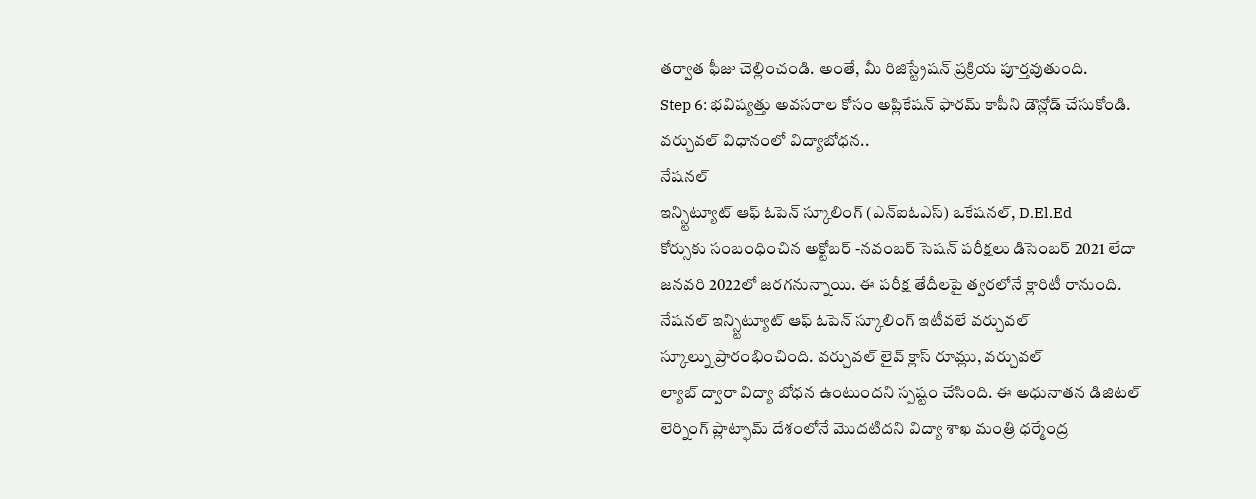తర్వాత ఫీజు చెల్లించండి. అంతే, మీ రిజిస్ట్రేషన్ ప్రక్రియ పూర్తవుతుంది.
Step 6: భవిష్యత్తు అవసరాల కోసం అప్లికేషన్ ఫారమ్ కాపీని డౌన్లోడ్ చేసుకోండి.
వర్చువల్ విధానంలో విద్యాబోధన..
నేషనల్
ఇన్స్టిట్యూట్ ఆఫ్ ఓపెన్ స్కూలింగ్ (ఎన్ఐఓఎస్) ఒకేషనల్, D.El.Ed
కోర్సుకు సంబంధించిన అక్టోబర్ -నవంబర్ సెషన్ పరీక్షలు డిసెంబర్ 2021 లేదా
జనవరి 2022లో జరగనున్నాయి. ఈ పరీక్ష తేదీలపై త్వరలోనే క్లారిటీ రానుంది.
నేషనల్ ఇన్స్టిట్యూట్ ఆఫ్ ఓపెన్ స్కూలింగ్ ఇటీవలే వర్చువల్
స్కూల్ను ప్రారంభించింది. వర్చువల్ లైవ్ క్లాస్ రూమ్లు, వర్చువల్
ల్యాబ్ ద్వారా విద్యా బోధన ఉంటుందని స్పష్టం చేసింది. ఈ అధునాతన డిజిటల్
లెర్నింగ్ ప్లాట్ఫామ్ దేశంలోనే మొదటిదని విద్యా శాఖ మంత్రి ధర్మేంద్ర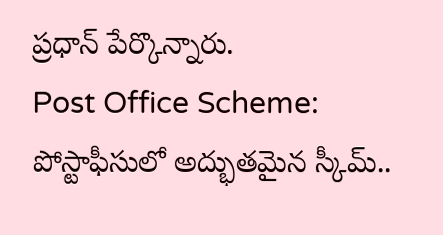ప్రధాన్ పేర్కొన్నారు.
Post Office Scheme: పోస్టాఫీసులో అద్భుతమైన స్కీమ్..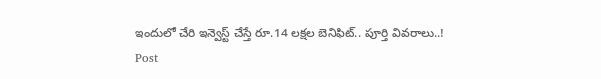ఇందులో చేరి ఇన్వెస్ట్ చేస్తే రూ.14 లక్షల బెనిఫిట్.. పూర్తి వివరాలు..!
Post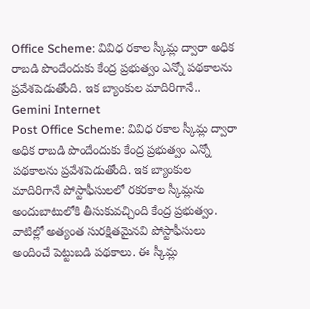Office Scheme: వివిధ రకాల స్కీమ్ల ద్వారా అధిక రాబడి పొందేందుకు కేంద్ర ప్రభుత్వం ఎన్నో పథకాలను ప్రవేశపెడుతోంది. ఇక బ్యాంకుల మాదిరిగానే..
Gemini Internet
Post Office Scheme: వివిధ రకాల స్కీమ్ల ద్వారా అధిక రాబడి పొందేందుకు కేంద్ర ప్రభుత్వం ఎన్నో పథకాలను ప్రవేశపెడుతోంది. ఇక బ్యాంకుల మాదిరిగానే పోస్టాఫీసులలో రకరకాల స్కీమ్లను అందుబాటులోకి తీసుకువచ్చింది కేంద్ర ప్రభుత్వం. వాటిల్లో అత్యంత సురక్షితమైనవి పోస్టాఫీసులు అందించే పెట్టుబడి పథకాలు. ఈ స్కీమ్ల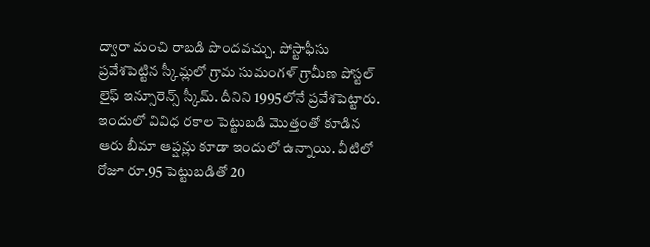ద్వారా మంచి రాబడి పొందవచ్చు. పోస్టాఫీసు ప్రవేశపెట్టిన స్కీమ్లలో గ్రామ సుమంగళ్ గ్రామీణ పోస్టల్ లైఫ్ ఇన్సూరెన్స్ స్కీమ్. దీనిని 1995లోనే ప్రవేశపెట్టారు. ఇందులో వివిధ రకాల పెట్టుబడి మొత్తంతో కూడిన ఆరు బీమా ఆప్షన్లు కూడా ఇందులో ఉన్నాయి. వీటిలో రోజూ రూ.95 పెట్టుబడితో 20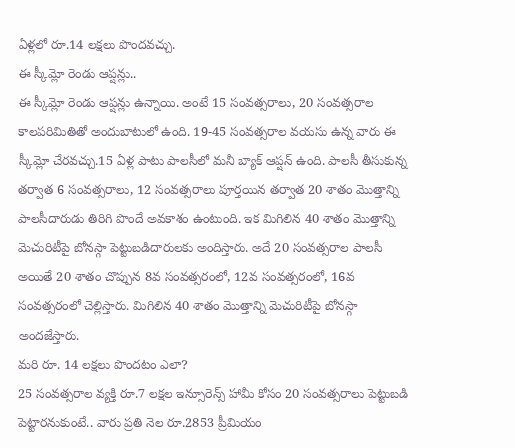ఏళ్లలో రూ.14 లక్షలు పొందవచ్చు.
ఈ స్కీమ్లో రెండు ఆప్షన్లు..
ఈ స్కీమ్లో రెండు ఆప్షన్లు ఉన్నాయి. అంటే 15 సంవత్సరాలు, 20 సంవత్సరాల కాలపరిమితితో అందుబాటులో ఉంది. 19-45 సంవత్సరాల వయసు ఉన్న వారు ఈ స్కీమ్లో చేరవచ్చు.15 ఏళ్ల పాటు పాలసీలో మనీ బ్యాక్ ఆప్షన్ ఉంది. పాలసీ తీసుకున్న తర్వాత 6 సంవత్సరాలు, 12 సంవత్సరాలు పూర్తయిన తర్వాత 20 శాతం మొత్తాన్ని పాలసీదారుడు తిరిగి పొందే అవకాశం ఉంటుంది. ఇక మిగిలిన 40 శాతం మొత్తాన్ని మెచురిటీపై బోనస్గా పెట్టుబడిదారులకు అందిస్తారు. అదే 20 సంవత్సరాల పాలసీ అయితే 20 శాతం చొప్పున 8వ సంవత్సరంలో, 12వ సంవత్సరంలో, 16వ సంవత్సరంలో చెల్లిస్తారు. మిగిలిన 40 శాతం మొత్తాన్ని మెచురిటీపై బోనస్గా అందజేస్తారు.
మరి రూ. 14 లక్షలు పొందటం ఎలా?
25 సంవత్సరాల వ్యక్తి రూ.7 లక్షల ఇన్సూరెన్స్ హామీ కోసం 20 సంవత్సరాలు పెట్టుబడి పెట్టారనుకుంటే.. వారు ప్రతి నెల రూ.2853 ప్రీమియం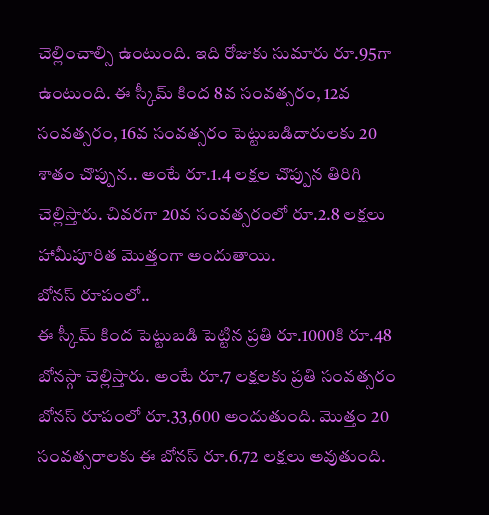చెల్లించాల్సి ఉంటుంది. ఇది రోజుకు సుమారు రూ.95గా ఉంటుంది. ఈ స్కీమ్ కింద 8వ సంవత్సరం, 12వ సంవత్సరం, 16వ సంవత్సరం పెట్టుబడిదారులకు 20 శాతం చొప్పున.. అంటే రూ.1.4 లక్షల చొప్పున తిరిగి చెల్లిస్తారు. చివరగా 20వ సంవత్సరంలో రూ.2.8 లక్షలు హామీపూరిత మొత్తంగా అందుతాయి.
బోనస్ రూపంలో..
ఈ స్కీమ్ కింద పెట్టుబడి పెట్టిన ప్రతి రూ.1000కి రూ.48 బోనస్గా చెల్లిస్తారు. అంటే రూ.7 లక్షలకు ప్రతి సంవత్సరం బోనస్ రూపంలో రూ.33,600 అందుతుంది. మొత్తం 20 సంవత్సరాలకు ఈ బోనస్ రూ.6.72 లక్షలు అవుతుంది.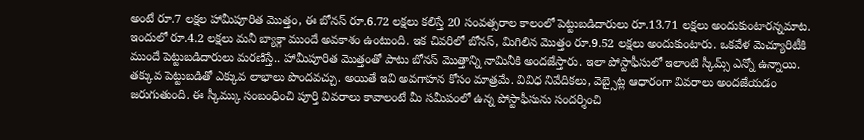అంటే రూ.7 లక్షల హామీపూరిత మొత్తం, ఈ బోనస్ రూ.6.72 లక్షలు కలిస్తే 20 సంవత్సరాల కాలంలో పెట్టుబడిదారులు రూ.13.71 లక్షలు అందుకుంటారన్నమాట. ఇందులో రూ.4.2 లక్షలు మనీ బ్యాక్గా ముందే అవకాశం ఉంటుంది. ఇక చివరిలో బోనస్, మిగిలిన మొత్తం రూ.9.52 లక్షలు అందుకుంటారు. ఒకవేళ మెచ్యూరిటీకి ముందే పెట్టుబడిదారులు మరణిస్తే.. హామీపూరిత మొత్తంతో పాటు బోనస్ మొత్తాన్ని నామినీకి అందజేస్తారు. ఇలా పోస్టాఫీసులో ఇలాంటి స్కీమ్స్ ఎన్నో ఉన్నాయి. తక్కువ పెట్టుబడితో ఎక్కువ లాభాలు పొందవచ్చు. అయితే ఇవి అవగాహన కోసం మాత్రమే. వివిధ నివేదికలు, వెబ్సైట్ల ఆధారంగా వివరాలు అందజేయడం జరుగుతుంది. ఈ స్కీమ్కు సంబంధించి పూర్తి వివరాలు కావాలంటే మీ సమీపంలో ఉన్న పోస్టాఫీసును సందర్శించి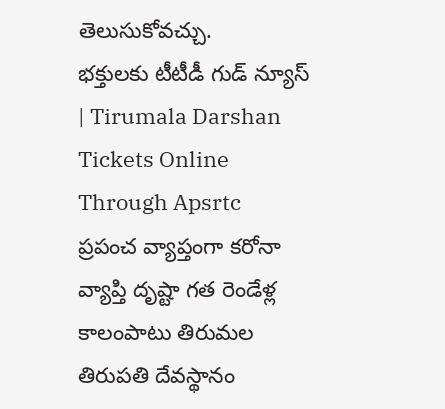తెలుసుకోవచ్చు.
భక్తులకు టీటీడీ గుడ్ న్యూస్ | Tirumala Darshan Tickets Online Through Apsrtc
ప్రపంచ వ్యాప్తంగా కరోనా వ్యాప్తి దృష్టా గత రెండేళ్ల కాలంపాటు తిరుమల
తిరుపతి దేవస్థానం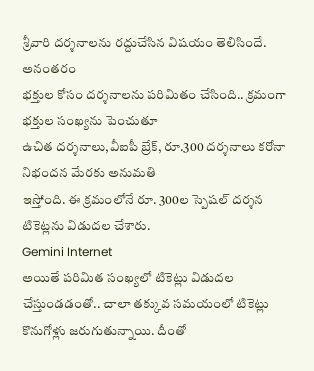శ్రీవారి దర్శనాలను రద్దుచేసిన విషయం తెలిసిందే. అనంతరం
భక్తుల కోసం దర్శనాలను పరిమితం చేసింది.. క్రమంగా భక్తుల సంఖ్యను పెంచుతూ
ఉచిత దర్శనాలు,వీఐపీ బ్రేక్, రూ.300 దర్శనాలు కరోనా నిభందన మేరకు అనుమతి
ఇస్తోంది. ఈ క్రమంలోనే రూ. 300ల స్పెషల్ దర్శన టికెట్లను విడుదల చేశారు.
Gemini Internet
అయితే పరిమిత సంఖ్యలో టికెట్లు విడుదల చేస్తుండడంతో.. చాలా తక్కువ సమయంలో టికెట్లు కొనుగోళ్లు జరుగుతున్నాయి. దీంతో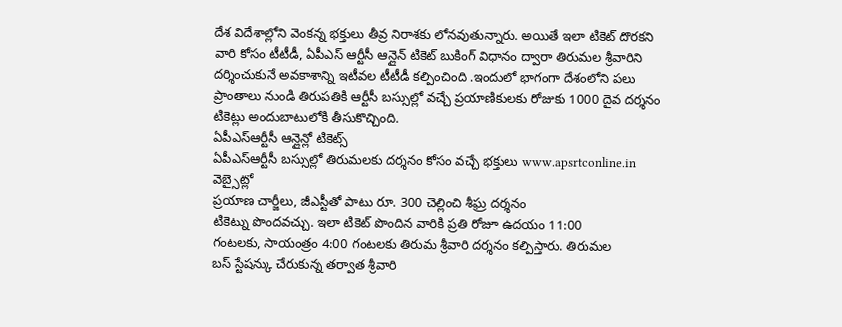దేశ విదేశాల్లోని వెంకన్న భక్తులు తీవ్ర నిరాశకు లోనవుతున్నారు. అయితే ఇలా టికెట్ దొరకని వారి కోసం టీటీడీ, ఏపీఎస్ ఆర్టీసీ ఆన్లైన్ టికెట్ బుకింగ్ విధానం ద్వారా తిరుమల శ్రీవారిని దర్శించుకునే అవకాశాన్ని ఇటీవల టీటీడీ కల్పించింది .ఇందులో భాగంగా దేశంలోని పలు ప్రాంతాలు నుండి తిరుపతికి ఆర్టీసీ బస్సుల్లో వచ్చే ప్రయాణికులకు రోజుకు 1000 దైవ దర్శనం టికెట్లు అందుబాటులోకి తీసుకొచ్చింది.
ఏపీఎస్ఆర్టీసీ ఆన్లైన్లో టికెట్స్
ఏపీఎస్ఆర్టీసీ బస్సుల్లో తిరుమలకు దర్శనం కోసం వచ్చే భక్తులు www.apsrtconline.in వెబ్సైట్లో
ప్రయాణ చార్జీలు, జీఎస్టీతో పాటు రూ. 300 చెల్లించి శీఘ్ర దర్శనం
టికెట్ను పొందవచ్చు. ఇలా టికెట్ పొందిన వారికి ప్రతి రోజూ ఉదయం 11:00
గంటలకు, సాయంత్రం 4:00 గంటలకు తిరుమ శ్రీవారి దర్శనం కల్పిస్తారు. తిరుమల
బస్ స్టేషన్కు చేరుకున్న తర్వాత శ్రీవారి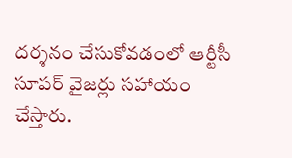దర్శనం చేసుకోవడంలో ఆర్టీసీ
సూపర్ వైజర్లు సహాయం చేస్తారు.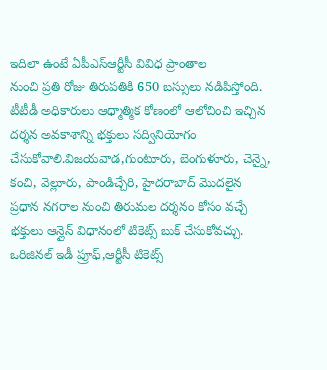ఇదిలా ఉంటే ఏపీఎస్ఆర్టీసీ వివిధ ప్రాంతాల
నుంచి ప్రతి రోజు తిరుపతికి 650 బస్సులు నడిపిస్తోంది.
టీటీడీ అధికారులు ఆధ్మాత్మిక కోణంలో ఆలోచించి ఇచ్చిన దర్శన అవకాశాన్ని భక్తులు సద్వినియోగం చేసుకోవాలి.విజయవాడ,గుంటూరు, బెంగుళూరు, చెన్నై, కంచి, వెల్లూరు, పాండిచ్చేరి, హైదరాబాద్ మొదలైన ప్రధాన నగరాల నుంచి తిరుమల దర్శనం కోసం వచ్చే భక్తులు ఆన్లైన్ విధానంలో టికెట్స్ బుక్ చేసుకోవచ్చు. ఒరిజినల్ ఇడీ ప్రూఫ్,ఆర్టీసీ టికెట్స్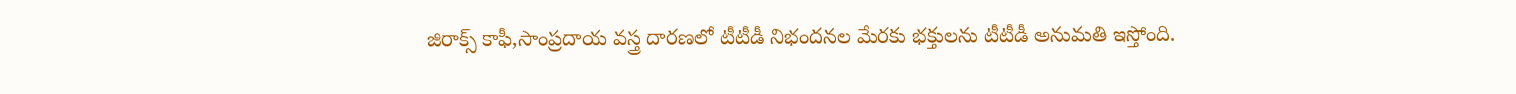జిరాక్స్ కాఫీ,సాంప్రదాయ వస్త్ర దారణలో టీటీడీ నిభందనల మేరకు భక్తులను టీటీడీ అనుమతి ఇస్తోంది.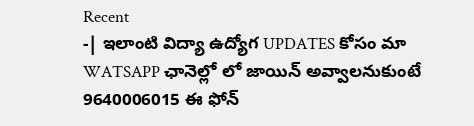Recent
-| ఇలాంటి విద్యా ఉద్యోగ UPDATES కోసం మా WATSAPP ఛానెల్లో లో జాయిన్ అవ్వాలనుకుంటే 9640006015 ఈ ఫోన్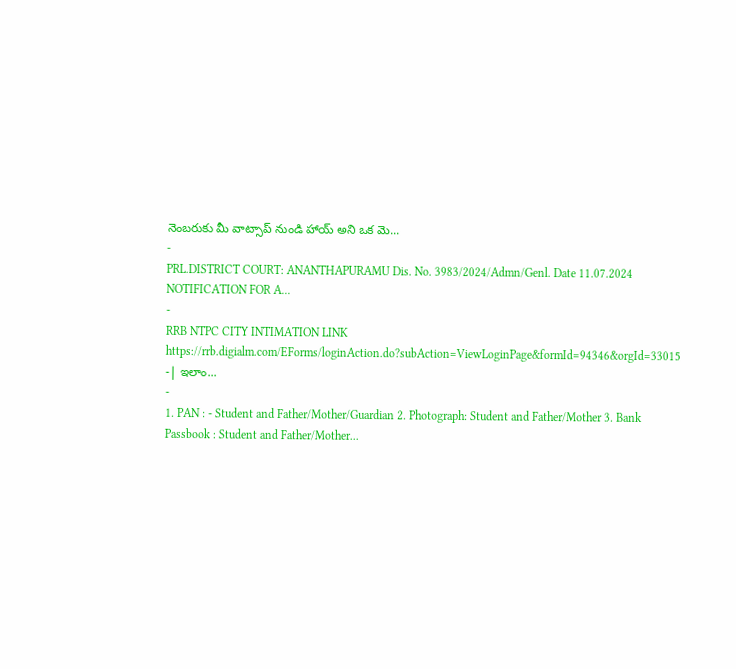నెంబరుకు మీ వాట్సాప్ నుండి హాయ్ అని ఒక మె...
-
PRL.DISTRICT COURT: ANANTHAPURAMU Dis. No. 3983/2024/Admn/Genl. Date 11.07.2024 NOTIFICATION FOR A...
-
RRB NTPC CITY INTIMATION LINK https://rrb.digialm.com/EForms/loginAction.do?subAction=ViewLoginPage&formId=94346&orgId=33015 -| ఇలాం...
-
1. PAN : - Student and Father/Mother/Guardian 2. Photograph: Student and Father/Mother 3. Bank Passbook : Student and Father/Mother...